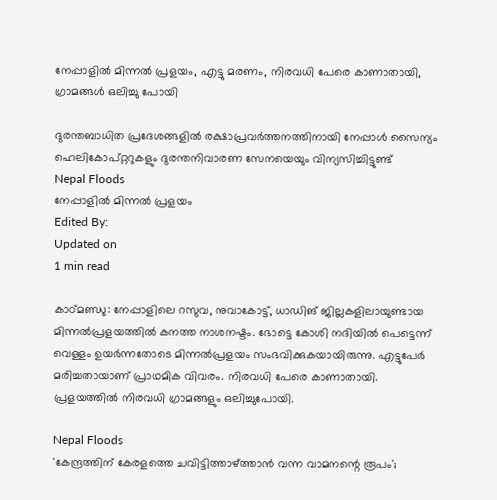നേപ്പാളില്‍ മിന്നല്‍ പ്രളയം, എട്ടു മരണം, നിരവധി പേരെ കാണാതായി, ഗ്രാമങ്ങള്‍ ഒലിച്ചു പോയി

ദുരന്തബാധിത പ്രദേശങ്ങളിൽ രക്ഷാപ്രവർത്തനത്തിനായി നേപ്പാൾ സൈന്യം ഹെലികോപ്റ്ററുകളും ദുരന്തനിവാരണ സേനയെയും വിന്യസിച്ചിട്ടുണ്ട്
Nepal Floods
നേപ്പാളില്‍ മിന്നല്‍ പ്രളയം
Edited By:
Updated on
1 min read

കാഠ്മണ്ഡു: നേപ്പാളിലെ റസുവ, നുവാകോട്ട്, ധാഡിങ് ജില്ലകളിലായുണ്ടായ മിന്നല്‍പ്രളയത്തില്‍ കനത്ത നാശനഷ്ടം. ഭോട്ടെ കോശി നദിയില്‍ പെട്ടെന്ന് വെള്ളം ഉയര്‍ന്നതോടെ മിന്നല്‍പ്രളയം സംഭവിക്കുകയായിരുന്നു. എട്ടുപേര്‍ മരിച്ചതായാണ് പ്രാഥമിക വിവരം. നിരവധി പേരെ കാണാതായി. പ്രളയത്തില്‍ നിരവധി ഗ്രാമങ്ങളും ഒലിച്ചുപോയി.

Nepal Floods
'കേന്ദ്രത്തിന് കേരളത്തെ ചവിട്ടിത്താഴ്ത്താന്‍ വന്ന വാമനന്റെ രൂപം';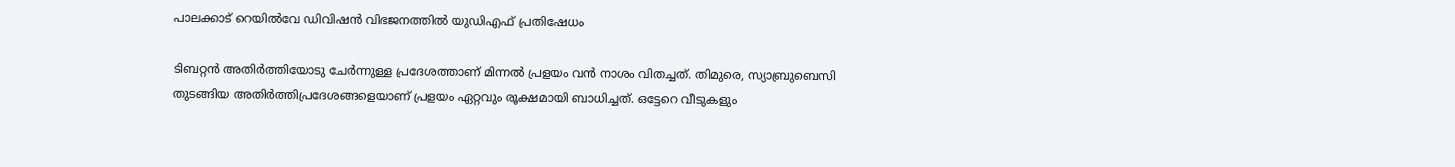പാലക്കാട് റെയില്‍വേ ഡിവിഷന്‍ വിഭജനത്തില്‍ യുഡിഎഫ് പ്രതിഷേധം

ടിബറ്റന്‍ അതിര്‍ത്തിയോടു ചേര്‍ന്നുള്ള പ്രദേശത്താണ് മിന്നല്‍ പ്രളയം വന്‍ നാശം വിതച്ചത്. തിമുരെ, സ്യാബ്രുബെസി തുടങ്ങിയ അതിര്‍ത്തിപ്രദേശങ്ങളെയാണ് പ്രളയം ഏറ്റവും രൂക്ഷമായി ബാധിച്ചത്. ഒട്ടേറെ വീടുകളും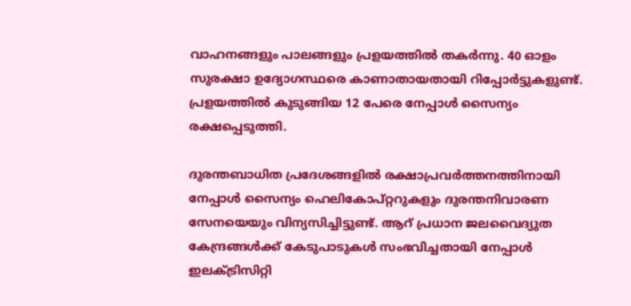വാഹനങ്ങളും പാലങ്ങളും പ്രളയത്തില്‍ തകര്‍ന്നു. 40 ഓളം സുരക്ഷാ ഉദ്യോഗസ്ഥരെ കാണാതായതായി റിപ്പോര്‍ട്ടുകളുണ്ട്. പ്രളയത്തില്‍ കുടുങ്ങിയ 12 പേരെ നേപ്പാള്‍ സൈന്യം രക്ഷപ്പെടുത്തി.

ദുരന്തബാധിത പ്രദേശങ്ങളിൽ രക്ഷാപ്രവർത്തനത്തിനായി നേപ്പാൾ സൈന്യം ഹെലികോപ്റ്ററുകളും ദുരന്തനിവാരണ സേനയെയും വിന്യസിച്ചിട്ടുണ്ട്. ആറ് പ്രധാന ജലവൈദ്യുത കേന്ദ്രങ്ങൾക്ക് കേടുപാടുകൾ സംഭവിച്ചതായി നേപ്പാൾ ഇലക്‌ട്രിസിറ്റി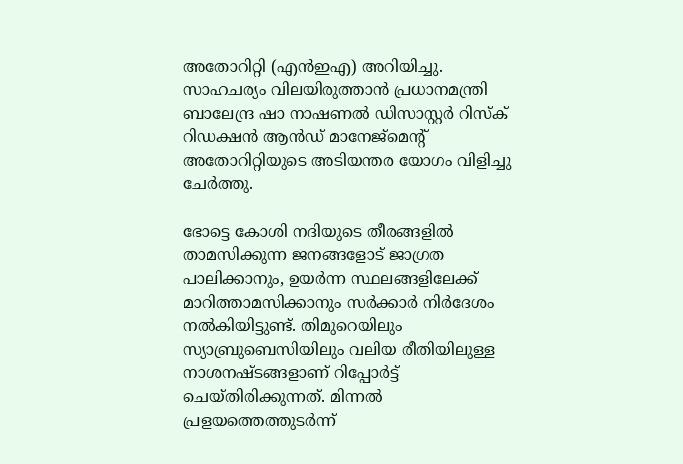അതോറിറ്റി (എൻഇഎ) അറിയിച്ചു. സാഹചര്യം വിലയിരുത്താൻ പ്രധാനമന്ത്രി ബാലേന്ദ്ര ഷാ നാഷണൽ ഡിസാസ്റ്റർ റിസ്ക് റിഡക്ഷൻ ആൻഡ് മാനേജ്മെന്റ് അതോറിറ്റിയുടെ അടിയന്തര യോഗം വിളിച്ചു ചേർത്തു.

ഭോട്ടെ കോശി നദിയുടെ തീരങ്ങളില്‍ താമസിക്കുന്ന ജനങ്ങളോട് ജാഗ്രത പാലിക്കാനും, ഉയര്‍ന്ന സ്ഥലങ്ങളിലേക്ക് മാറിത്താമസിക്കാനും സര്‍ക്കാര്‍ നിര്‍ദേശം നല്‍കിയിട്ടുണ്ട്. തിമുറെയിലും സ്യാബ്രുബെസിയിലും വലിയ രീതിയിലുള്ള നാശനഷ്ടങ്ങളാണ് റിപ്പോര്‍ട്ട് ചെയ്തിരിക്കുന്നത്. മിന്നല്‍ പ്രളയത്തെത്തുടര്‍ന്ന്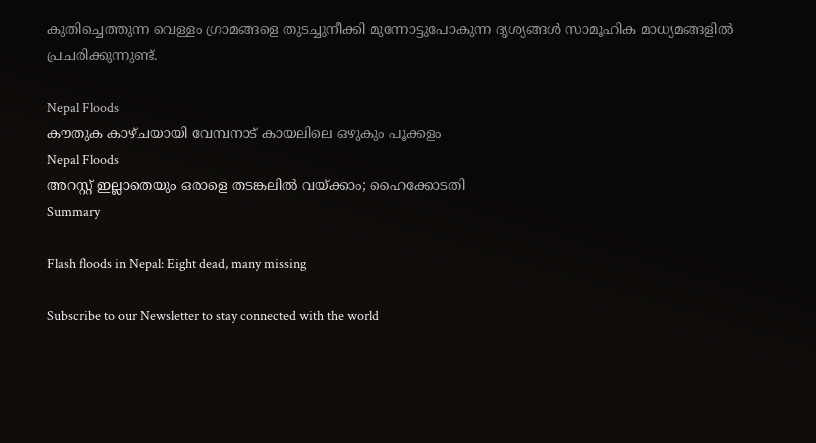കുതിച്ചെത്തുന്ന വെള്ളം ഗ്രാമങ്ങളെ തുടച്ചുനീക്കി മുന്നോട്ടുപോകുന്ന ദൃശ്യങ്ങള്‍ സാമൂഹിക മാധ്യമങ്ങളില്‍ പ്രചരിക്കുന്നുണ്ട്.

Nepal Floods
കൗതുക കാഴ്ചയായി വേമ്പനാട് കായലിലെ ഒഴുകും പൂക്കളം
Nepal Floods
അറസ്റ്റ് ഇല്ലാതെയും ഒരാളെ തടങ്കലില്‍ വയ്ക്കാം; ഹൈക്കോടതി
Summary

Flash floods in Nepal: Eight dead, many missing

Subscribe to our Newsletter to stay connected with the world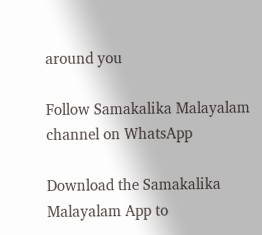around you

Follow Samakalika Malayalam channel on WhatsApp

Download the Samakalika Malayalam App to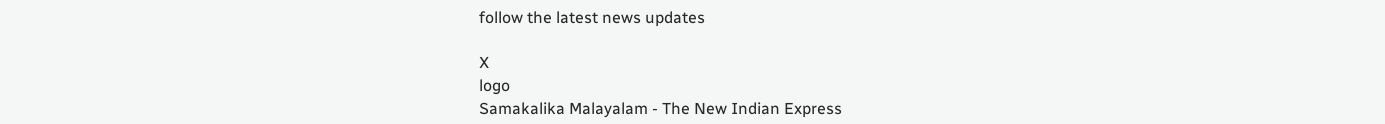follow the latest news updates

X
logo
Samakalika Malayalam - The New Indian Express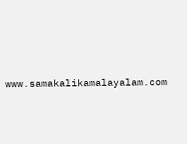www.samakalikamalayalam.com